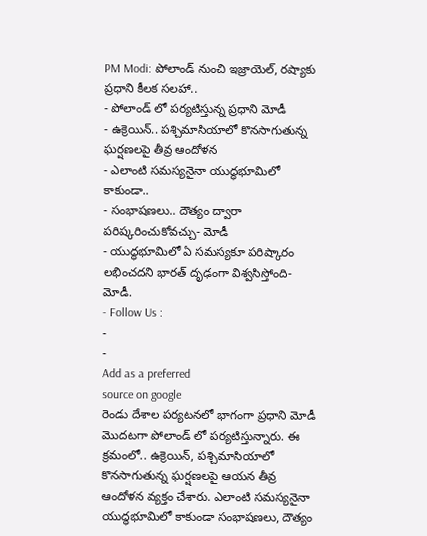PM Modi: పోలాండ్ నుంచి ఇజ్రాయెల్, రష్యాకు ప్రధాని కీలక సలహా..
- పోలాండ్ లో పర్యటిస్తున్న ప్రధాని మోడీ
- ఉక్రెయిన్.. పశ్చిమాసియాలో కొనసాగుతున్న ఘర్షణలపై తీవ్ర ఆందోళన
- ఎలాంటి సమస్యనైనా యుద్ధభూమిలో కాకుండా..
- సంభాషణలు.. దౌత్యం ద్వారా పరిష్కరించుకోవచ్చు- మోడీ
- యుద్ధభూమిలో ఏ సమస్యకూ పరిష్కారం లభించదని భారత్ దృఢంగా విశ్వసిస్తోంది- మోడీ.
- Follow Us :
-
-
Add as a preferred
source on google
రెండు దేశాల పర్యటనలో భాగంగా ప్రధాని మోడీ మొదటగా పోలాండ్ లో పర్యటిస్తున్నారు. ఈ క్రమంలో.. ఉక్రెయిన్, పశ్చిమాసియాలో కొనసాగుతున్న ఘర్షణలపై ఆయన తీవ్ర ఆందోళన వ్యక్తం చేశారు. ఎలాంటి సమస్యనైనా యుద్ధభూమిలో కాకుండా సంభాషణలు, దౌత్యం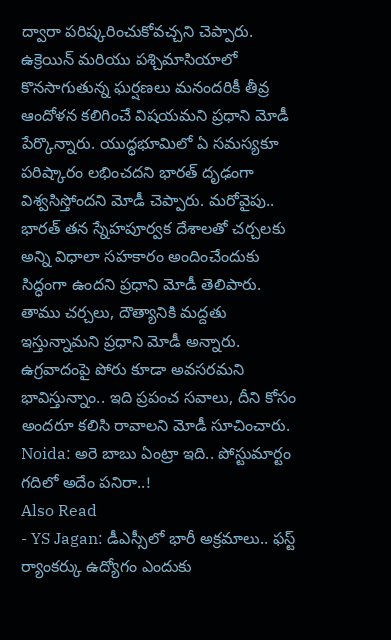ద్వారా పరిష్కరించుకోవచ్చని చెప్పారు. ఉక్రెయిన్ మరియు పశ్చిమాసియాలో కొనసాగుతున్న ఘర్షణలు మనందరికీ తీవ్ర ఆందోళన కలిగించే విషయమని ప్రధాని మోడీ పేర్కొన్నారు. యుద్ధభూమిలో ఏ సమస్యకూ పరిష్కారం లభించదని భారత్ దృఢంగా విశ్వసిస్తోందని మోడీ చెప్పారు. మరోవైపు.. భారత్ తన స్నేహపూర్వక దేశాలతో చర్చలకు అన్ని విధాలా సహకారం అందించేందుకు సిద్ధంగా ఉందని ప్రధాని మోడీ తెలిపారు. తాము చర్చలు, దౌత్యానికి మద్దతు ఇస్తున్నామని ప్రధాని మోడీ అన్నారు. ఉగ్రవాదంపై పోరు కూడా అవసరమని భావిస్తున్నాం.. ఇది ప్రపంచ సవాలు, దీని కోసం అందరూ కలిసి రావాలని మోడీ సూచించారు.
Noida: అరె బాబు ఏంట్రా ఇది.. పోస్టుమార్టం గదిలో అదేం పనిరా..!
Also Read
- YS Jagan: డీఎస్సీలో భారీ అక్రమాలు.. ఫస్ట్ ర్యాంకర్కు ఉద్యోగం ఎందుకు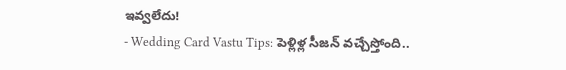ఇవ్వలేదు!
- Wedding Card Vastu Tips: పెళ్లిళ్ల సీజన్ వచ్చేస్తోంది..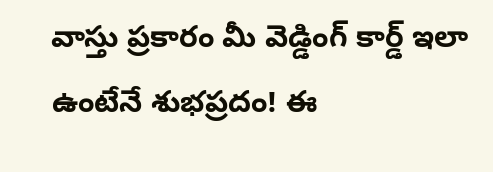వాస్తు ప్రకారం మీ వెడ్డింగ్ కార్డ్ ఇలా ఉంటేనే శుభప్రదం! ఈ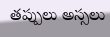తప్పులు అస్సలు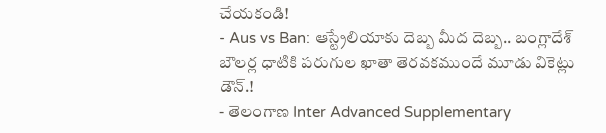చేయకండి!
- Aus vs Ban: ఆస్ట్రేలియాకు దెబ్బ మీద దెబ్బ.. బంగ్లాదేశ్ బౌలర్ల ధాటికి పరుగుల ఖాతా తెరవకముందే మూడు వికెట్లు డౌన్.!
- తెలంగాణ Inter Advanced Supplementary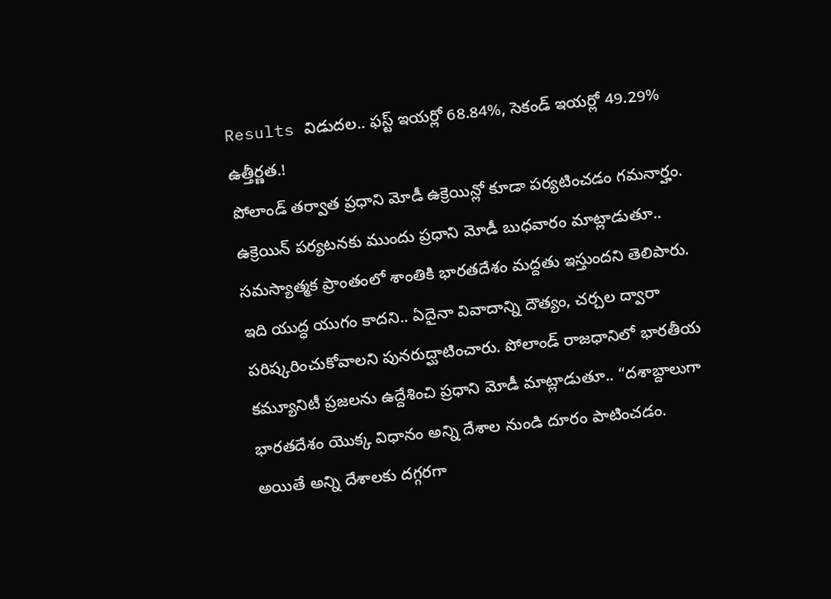Results విడుదల.. ఫస్ట్ ఇయర్లో 68.84%, సెకండ్ ఇయర్లో 49.29% ఉత్తీర్ణత.!
పోలాండ్ తర్వాత ప్రధాని మోడీ ఉక్రెయిన్లో కూడా పర్యటించడం గమనార్హం. ఉక్రెయిన్ పర్యటనకు ముందు ప్రధాని మోడీ బుధవారం మాట్లాడుతూ.. సమస్యాత్మక ప్రాంతంలో శాంతికి భారతదేశం మద్దతు ఇస్తుందని తెలిపారు. ఇది యుద్ధ యుగం కాదని.. ఏదైనా వివాదాన్ని దౌత్యం, చర్చల ద్వారా పరిష్కరించుకోవాలని పునరుద్ఘాటించారు. పోలాండ్ రాజధానిలో భారతీయ కమ్యూనిటీ ప్రజలను ఉద్దేశించి ప్రధాని మోడీ మాట్లాడుతూ.. “దశాబ్దాలుగా భారతదేశం యొక్క విధానం అన్ని దేశాల నుండి దూరం పాటించడం. అయితే అన్ని దేశాలకు దగ్గరగా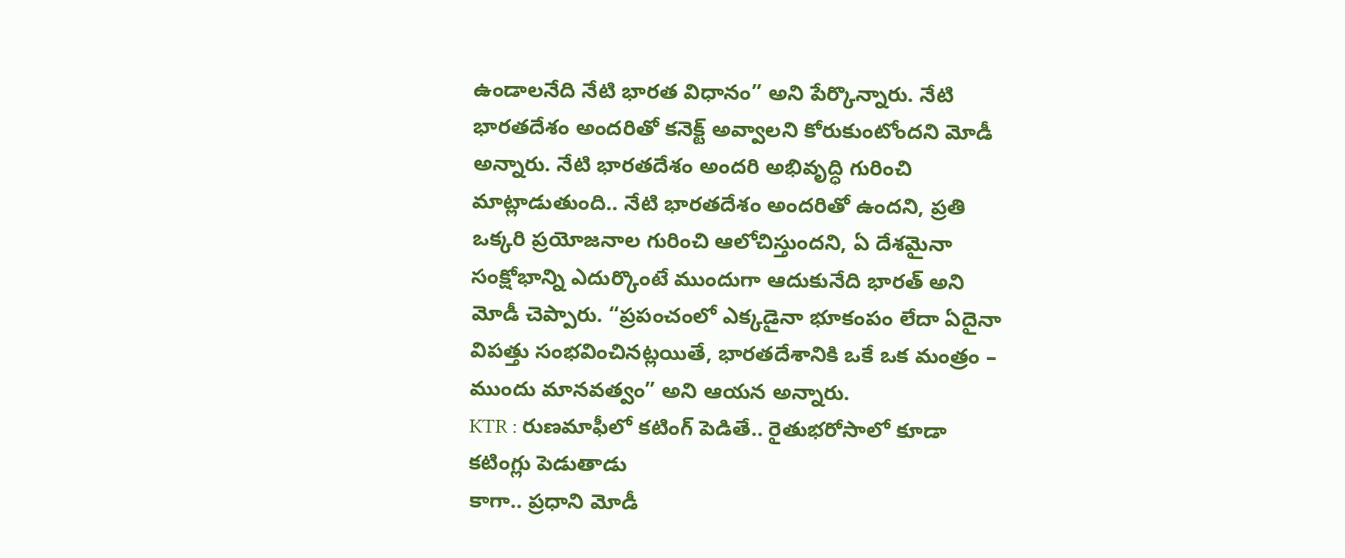ఉండాలనేది నేటి భారత విధానం” అని పేర్కొన్నారు. నేటి భారతదేశం అందరితో కనెక్ట్ అవ్వాలని కోరుకుంటోందని మోడీ అన్నారు. నేటి భారతదేశం అందరి అభివృద్ధి గురించి మాట్లాడుతుంది.. నేటి భారతదేశం అందరితో ఉందని, ప్రతి ఒక్కరి ప్రయోజనాల గురించి ఆలోచిస్తుందని, ఏ దేశమైనా సంక్షోభాన్ని ఎదుర్కొంటే ముందుగా ఆదుకునేది భారత్ అని మోడీ చెప్పారు. “ప్రపంచంలో ఎక్కడైనా భూకంపం లేదా ఏదైనా విపత్తు సంభవించినట్లయితే, భారతదేశానికి ఒకే ఒక మంత్రం – ముందు మానవత్వం” అని ఆయన అన్నారు.
KTR : రుణమాఫీలో కటింగ్ పెడితే.. రైతుభరోసాలో కూడా కటింగ్లు పెడుతాడు
కాగా.. ప్రధాని మోడీ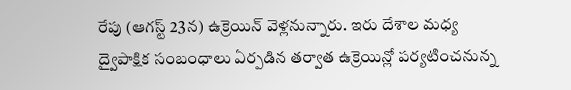రేపు (ఆగస్ట్ 23న) ఉక్రెయిన్ వెళ్లనున్నారు. ఇరు దేశాల మధ్య ద్వైపాక్షిక సంబంధాలు ఏర్పడిన తర్వాత ఉక్రెయిన్లో పర్యటించనున్న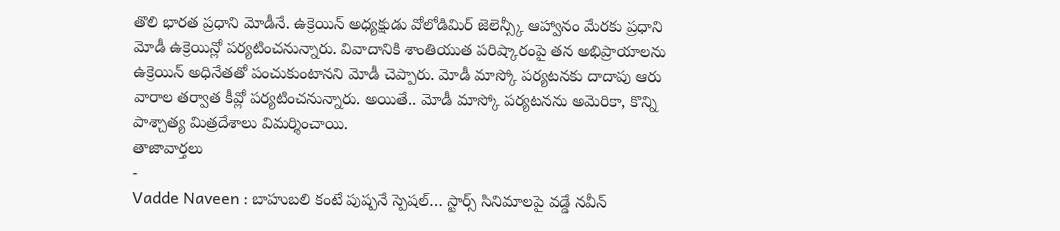తొలి భారత ప్రధాని మోడీనే. ఉక్రెయిన్ అధ్యక్షుడు వోలోడిమిర్ జెలెన్స్కీ ఆహ్వానం మేరకు ప్రధాని మోడీ ఉక్రెయిన్లో పర్యటించనున్నారు. వివాదానికి శాంతియుత పరిష్కారంపై తన అభిప్రాయాలను ఉక్రెయిన్ అధినేతతో పంచుకుంటానని మోడీ చెప్పారు. మోడీ మాస్కో పర్యటనకు దాదాపు ఆరు వారాల తర్వాత కీవ్లో పర్యటించనున్నారు. అయితే.. మోడీ మాస్కో పర్యటనను అమెరికా, కొన్ని పాశ్చాత్య మిత్రదేశాలు విమర్శించాయి.
తాజావార్తలు
-
Vadde Naveen : బాహుబలి కంటే పుష్పనే స్పెషల్… స్టార్స్ సినిమాలపై వడ్డే నవీన్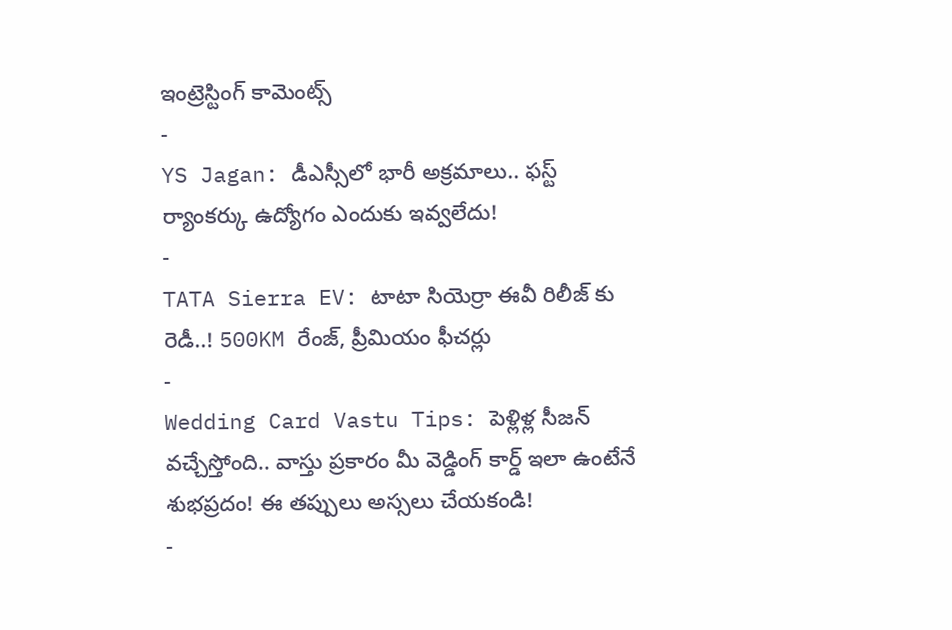ఇంట్రెస్టింగ్ కామెంట్స్
-
YS Jagan: డీఎస్సీలో భారీ అక్రమాలు.. ఫస్ట్ ర్యాంకర్కు ఉద్యోగం ఎందుకు ఇవ్వలేదు!
-
TATA Sierra EV: టాటా సియెర్రా ఈవీ రిలీజ్ కు రెడీ..! 500KM రేంజ్, ప్రీమియం ఫీచర్లు
-
Wedding Card Vastu Tips: పెళ్లిళ్ల సీజన్ వచ్చేస్తోంది.. వాస్తు ప్రకారం మీ వెడ్డింగ్ కార్డ్ ఇలా ఉంటేనే శుభప్రదం! ఈ తప్పులు అస్సలు చేయకండి!
-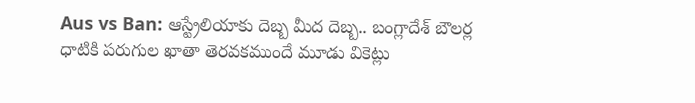Aus vs Ban: ఆస్ట్రేలియాకు దెబ్బ మీద దెబ్బ.. బంగ్లాదేశ్ బౌలర్ల ధాటికి పరుగుల ఖాతా తెరవకముందే మూడు వికెట్లు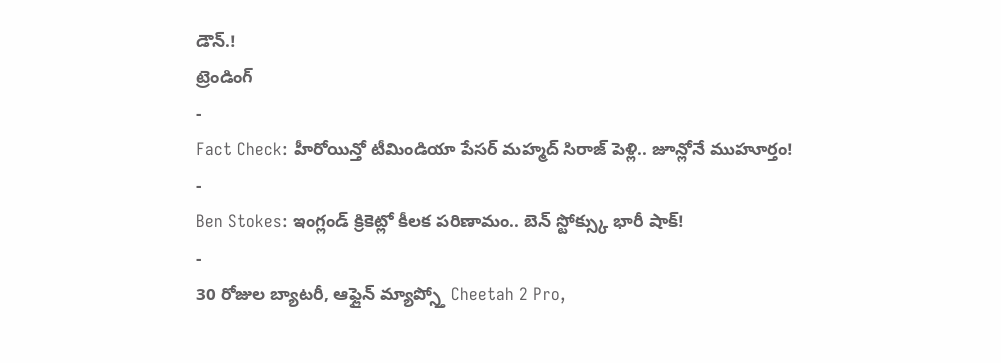డౌన్.!
ట్రెండింగ్
-
Fact Check: హీరోయిన్తో టీమిండియా పేసర్ మహ్మద్ సిరాజ్ పెళ్లి.. జూన్లోనే ముహూర్తం!
-
Ben Stokes: ఇంగ్లండ్ క్రికెట్లో కీలక పరిణామం.. బెన్ స్టోక్స్కు భారీ షాక్!
-
30 రోజుల బ్యాటరీ, ఆఫ్లైన్ మ్యాప్స్తో Cheetah 2 Pro,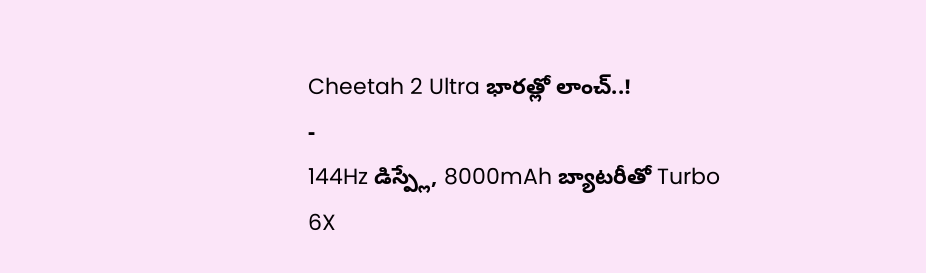Cheetah 2 Ultra భారత్లో లాంచ్..!
-
144Hz డిస్ప్లే, 8000mAh బ్యాటరీతో Turbo 6X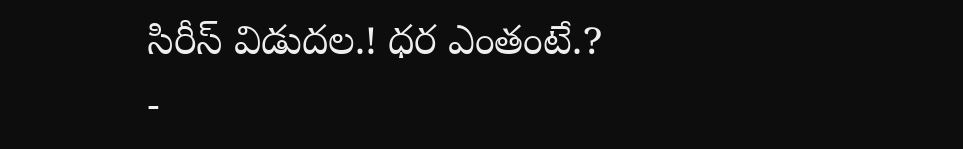సిరీస్ విడుదల.! ధర ఎంతంటే.?
-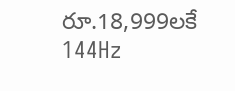రూ.18,999లకే 144Hz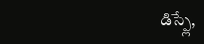డిస్ప్లే,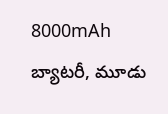8000mAh బ్యాటరీ, మూడు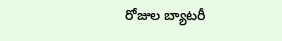రోజుల బ్యాటరీ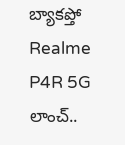బ్యాకప్తో Realme P4R 5G లాంచ్..